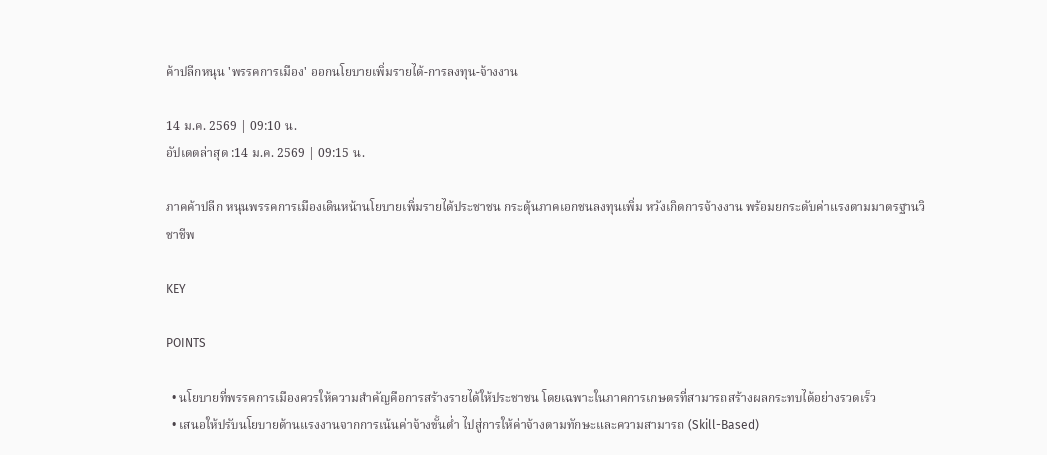ค้าปลีกหนุน 'พรรคการเมือง' ออกนโยบายเพิ่มรายได้-การลงทุน-จ้างงาน

14 ม.ค. 2569 | 09:10 น.
อัปเดตล่าสุด :14 ม.ค. 2569 | 09:15 น.

ภาคค้าปลีก หนุนพรรคการเมืองเดินหน้านโยบายเพิ่มรายได้ประชาชน กระตุ้นภาคเอกชนลงทุนเพิ่ม หวังเกิดการจ้างงาน พร้อมยกระดับค่าแรงตามมาตรฐานวิชาชีพ

KEY

POINTS

  • นโยบายที่พรรคการเมืองควรให้ความสำคัญคือการสร้างรายได้ให้ประชาชน โดยเฉพาะในภาคการเกษตรที่สามารถสร้างผลกระทบได้อย่างรวดเร็ว
  • เสนอให้ปรับนโยบายด้านแรงงานจากการเน้นค่าจ้างขั้นต่ำ ไปสู่การให้ค่าจ้างตามทักษะและความสามารถ (Skill-Based)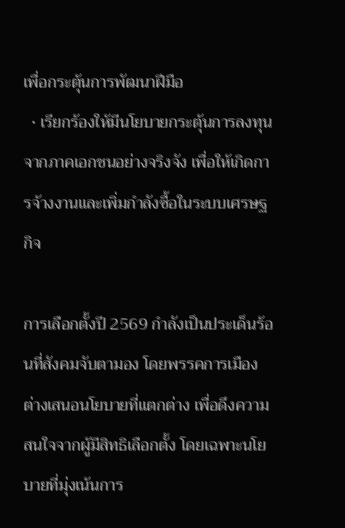เพื่อกระตุ้นการพัฒนาฝีมือ
  • เรียกร้องให้มีนโยบายกระตุ้นการลงทุนจากภาคเอกชนอย่างจริงจัง เพื่อให้เกิดการจ้างงานและเพิ่มกำลังซื้อในระบบเศรษฐกิจ

การเลือกตั้งปี 2569 กำลังเป็นประเด็นร้อนที่สังคมจับตามอง โดยพรรคการเมืองต่างเสนอนโยบายที่แตกต่าง เพื่อดึงความสนใจจากผู้มีสิทธิเลือกตั้ง โดยเฉพาะนโยบายที่มุ่งเน้นการ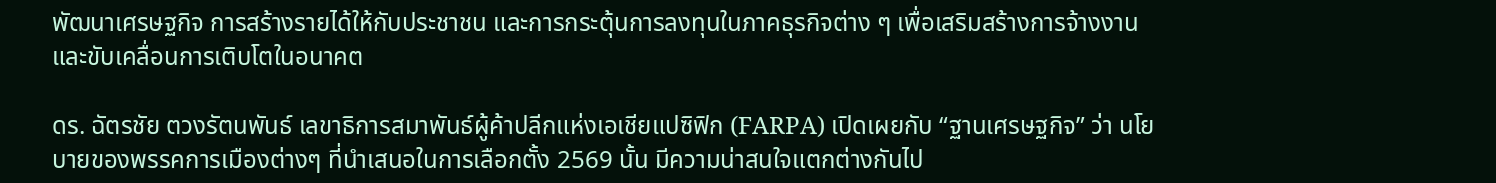พัฒนาเศรษฐกิจ การสร้างรายได้ให้กับประชาชน และการกระตุ้นการลงทุนในภาคธุรกิจต่าง ๆ เพื่อเสริมสร้างการจ้างงานและขับเคลื่อนการเติบโตในอนาคต

ดร. ฉัตรชัย ตวงรัตนพันธ์ เลขาธิการสมาพันธ์ผู้ค้าปลีกแห่งเอเชียแปซิฟิก (FARPA) เปิดเผยกับ “ฐานเศรษฐกิจ” ว่า นโยบายของพรรคการเมืองต่างๆ ที่นำเสนอในการเลือกตั้ง 2569 นั้น มีความน่าสนใจแตกต่างกันไป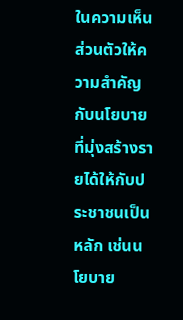ในความเห็นส่วนตัวให้ความสำคัญกับนโยบายที่มุ่งสร้างรายได้ให้กับประชาชนเป็นหลัก เช่นนโยบาย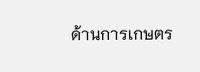ด้านการเกษตร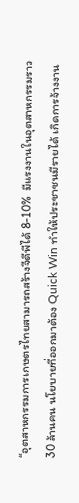“อุตสาหกรรมการเกษตรไทยสามารถสร้างจีดีพีได้ 8-10%  มีแรงงานในอุตสาหกรรมราว 30 ล้านคน นโยบายที่ออกมาต้อง Quick Win ทำให้ประชาชนมีรายได้ เกิดการจ้างงาน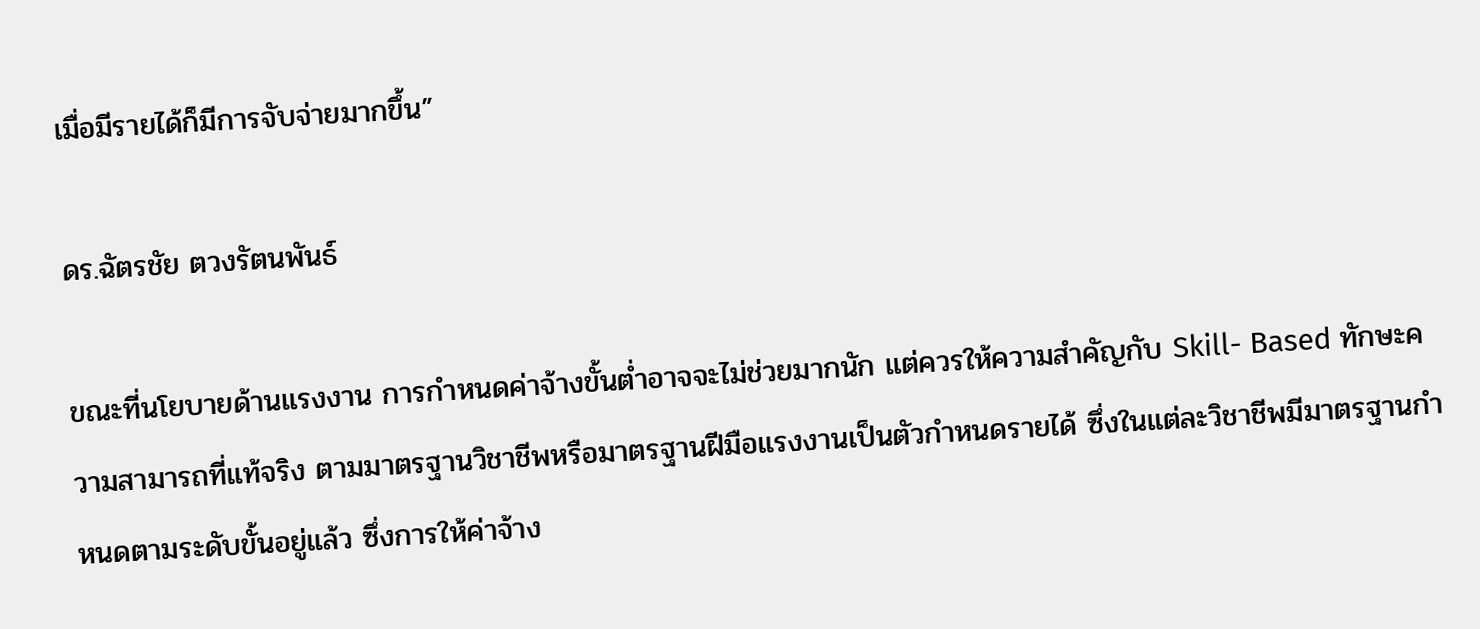เมื่อมีรายได้ก็มีการจับจ่ายมากขึ้น”

ดร.ฉัตรชัย ตวงรัตนพันธ์

ขณะที่นโยบายด้านแรงงาน การกำหนดค่าจ้างขั้นต่ำอาจจะไม่ช่วยมากนัก แต่ควรให้ความสำคัญกับ Skill- Based ทักษะความสามารถที่แท้จริง ตามมาตรฐานวิชาชีพหรือมาตรฐานฝีมือแรงงานเป็นตัวกำหนดรายได้ ซึ่งในแต่ละวิชาชีพมีมาตรฐานกำหนดตามระดับขั้นอยู่แล้ว ซึ่งการให้ค่าจ้าง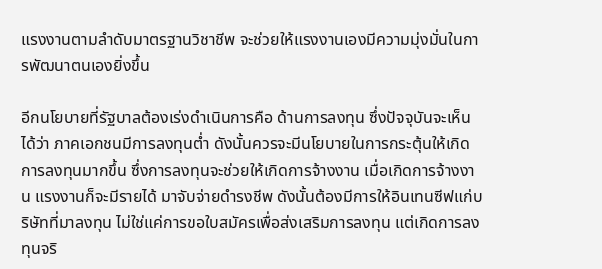แรงงานตามลำดับมาตรฐานวิชาชีพ จะช่วยให้แรงงานเองมีความมุ่งมั่นในการพัฒนาตนเองยิ่งขึ้น

อีกนโยบายที่รัฐบาลต้องเร่งดำเนินการคือ ด้านการลงทุน ซึ่งปัจจุบันจะเห็นได้ว่า ภาคเอกชนมีการลงทุนต่ำ ดังนั้นควรจะมีนโยบายในการกระตุ้นให้เกิดการลงทุนมากขึ้น ซึ่งการลงทุนจะช่วยให้เกิดการจ้างงาน เมื่อเกิดการจ้างงาน แรงงานก็จะมีรายได้ มาจับจ่ายดำรงชีพ ดังนั้นต้องมีการให้อินเทนซีฟแก่บริษัทที่มาลงทุน ไม่ใช่แค่การขอใบสมัครเพื่อส่งเสริมการลงทุน แต่เกิดการลงทุนจริ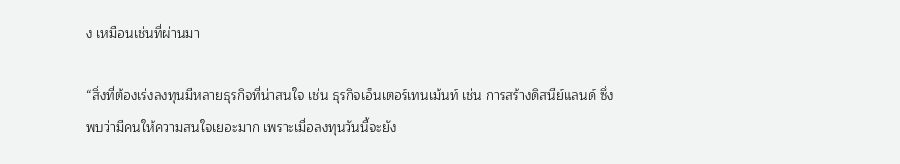ง เหมือนเช่นที่ผ่านมา

“สิ่งที่ต้องเร่งลงทุนมีหลายธุรกิจที่น่าสนใจ เช่น ธุรกิจเอ็นเตอร์เทนเม้นท์ เช่น การสร้างดิสนีย์แลนด์ ซึ่งพบว่ามีคนให้ความสนใจเยอะมาก เพราะเมื่อลงทุนวันนี้จะยัง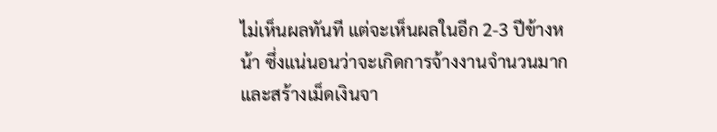ไม่เห็นผลทันที แต่จะเห็นผลในอีก 2-3 ปีข้างหน้า ซึ่งแน่นอนว่าจะเกิดการจ้างงานจำนวนมาก และสร้างเม็ดเงินจา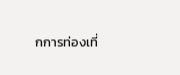กการท่องเที่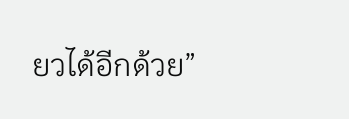ยวได้อีกด้วย”